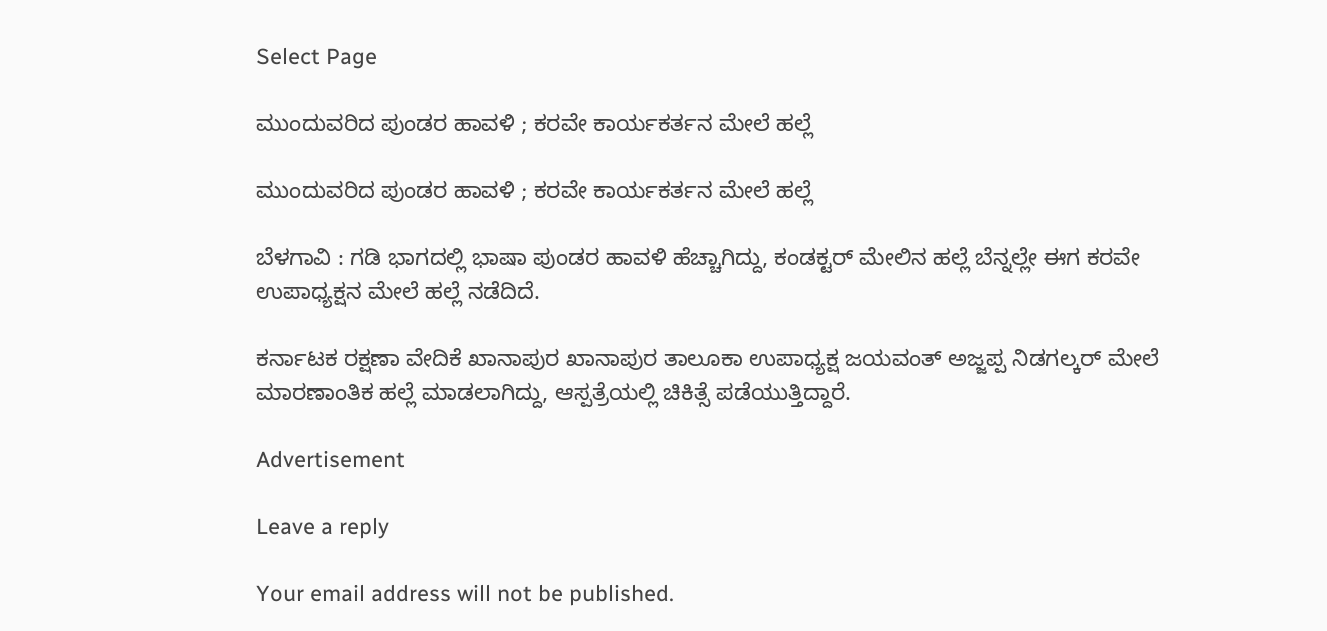Select Page

ಮುಂದುವರಿದ ಪುಂಡರ ಹಾವಳಿ ; ಕರವೇ ಕಾರ್ಯಕರ್ತನ ಮೇಲೆ ಹಲ್ಲೆ

ಮುಂದುವರಿದ ಪುಂಡರ ಹಾವಳಿ ; ಕರವೇ ಕಾರ್ಯಕರ್ತನ ಮೇಲೆ ಹಲ್ಲೆ

ಬೆಳಗಾವಿ : ಗಡಿ ಭಾಗದಲ್ಲಿ ಭಾಷಾ ಪುಂಡರ ಹಾವಳಿ ಹೆಚ್ಚಾಗಿದ್ದು, ಕಂಡಕ್ಟರ್ ಮೇಲಿನ ಹಲ್ಲೆ ಬೆನ್ನಲ್ಲೇ ಈಗ ಕರವೇ ಉಪಾಧ್ಯಕ್ಷನ ಮೇಲೆ ಹಲ್ಲೆ ನಡೆದಿದೆ.

ಕರ್ನಾಟಕ ರಕ್ಷಣಾ ವೇದಿಕೆ ಖಾನಾಪುರ ಖಾನಾಪುರ ತಾಲೂಕಾ ಉಪಾಧ್ಯಕ್ಷ ಜಯವಂತ್ ಅಜ್ಜಪ್ಪ ನಿಡಗಲ್ಕರ್ ಮೇಲೆ ಮಾರಣಾಂತಿಕ ಹಲ್ಲೆ ಮಾಡಲಾಗಿದ್ದು, ಆಸ್ಪತ್ರೆಯಲ್ಲಿ ಚಿಕಿತ್ಸೆ ಪಡೆಯುತ್ತಿದ್ದಾರೆ.

Advertisement

Leave a reply

Your email address will not be published.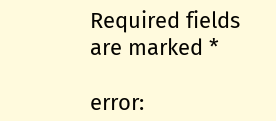Required fields are marked *

error: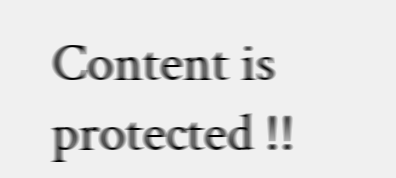Content is protected !!